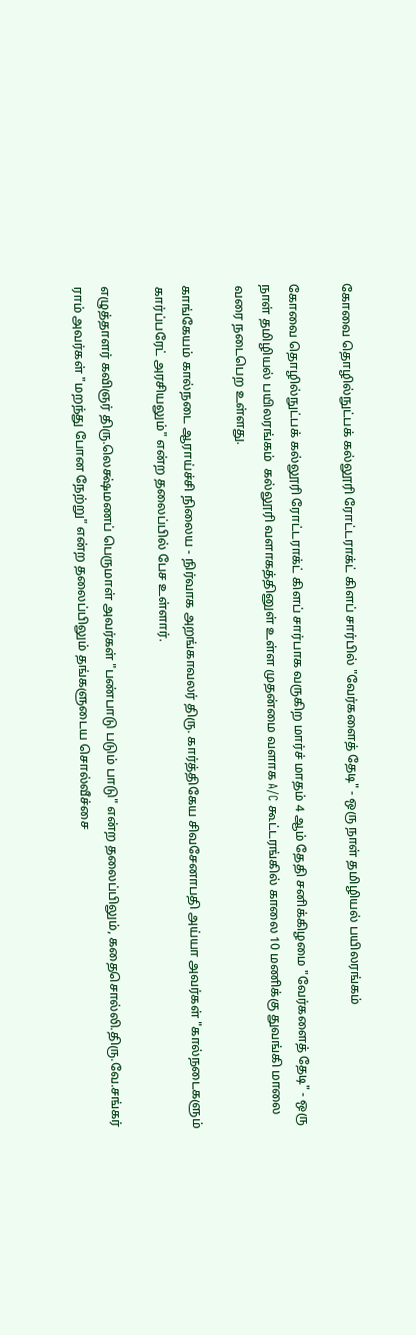கோவை தொழில்நுட்பக் கல்லூரி ரோட்டராக்ட் கிளப் சார்பில் "வேர்களைத் தேடி" - ஒரு நாள் தமிழியல் பயிலரங்கம்

கோவை தொழில்நுட்பக் கல்லூரி ரோட்டராக்ட் கிளப் சார்பாக வருகிற மார்ச் மாதம் 4 ஆம் தேதி சனிக்கிழமை "வேர்களைத் தேடி" - ஒரு நாள் தமிழியல் பயிலரங்கம்  கல்லூரி வளாகத்தினுள் உள்ள முதன்மை வளாக A/C கூட்டரங்கில் காலை 10 மணிக்கு துவங்கி மாலை வரை நடைபெற உள்ளது.

காங்கேயம் கால்நடை ஆராய்ச்சி நிலைய - நிர்வாக அறங்காவலர் திரு. கார்த்திகேய சிவசேனாபதி அய்யா அவர்கள் "கால்நடைகளும் கார்ப்பரேட் அரசியலும்" என்ற தலைப்பில் பேச உள்ளார்.

எழுத்தாளர் கவிஞர் திரு.லெக்ஷ்மணப் பெருமாள் அவர்கள் "பண்பாடு படும் பாடு" என்ற தலைப்பிலும், கதைசொல்லி.திரு.வே.சங்கர் ராம் அவர்கள் "மறந்து போன நேற்று" என்ற தலைப்பிலும் தங்களுடைய சொல்வீச்சை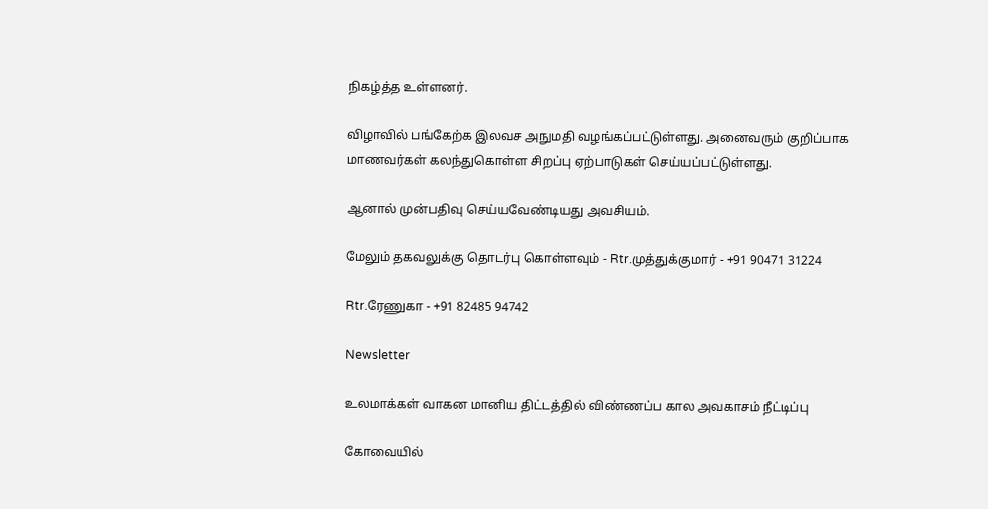நிகழ்த்த உள்ளனர்.

விழாவில் பங்கேற்க இலவச அநுமதி வழங்கப்பட்டுள்ளது. அனைவரும் குறிப்பாக மாணவர்கள் கலந்துகொள்ள சிறப்பு ஏற்பாடுகள் செய்யப்பட்டுள்ளது.

ஆனால் முன்பதிவு செய்யவேண்டியது அவசியம்.

மேலும் தகவலுக்கு தொடர்பு கொள்ளவும் - Rtr.முத்துக்குமார் - +91 90471 31224

Rtr.ரேணுகா - +91 82485 94742

Newsletter

உலமாக்கள் வாகன மானிய திட்டத்தில் விண்ணப்ப கால அவகாசம் நீட்டிப்பு

கோவையில்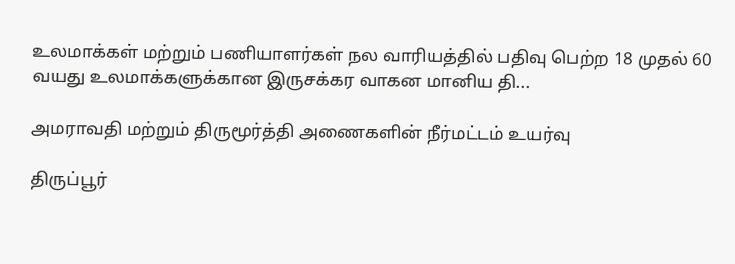உலமாக்கள் மற்றும் பணியாளர்கள் நல வாரியத்தில் பதிவு பெற்ற 18 முதல் 60 வயது உலமாக்களுக்கான இருசக்கர வாகன மானிய தி...

அமராவதி மற்றும் திருமூர்த்தி அணைகளின் நீர்மட்டம் உயர்வு

திருப்பூர்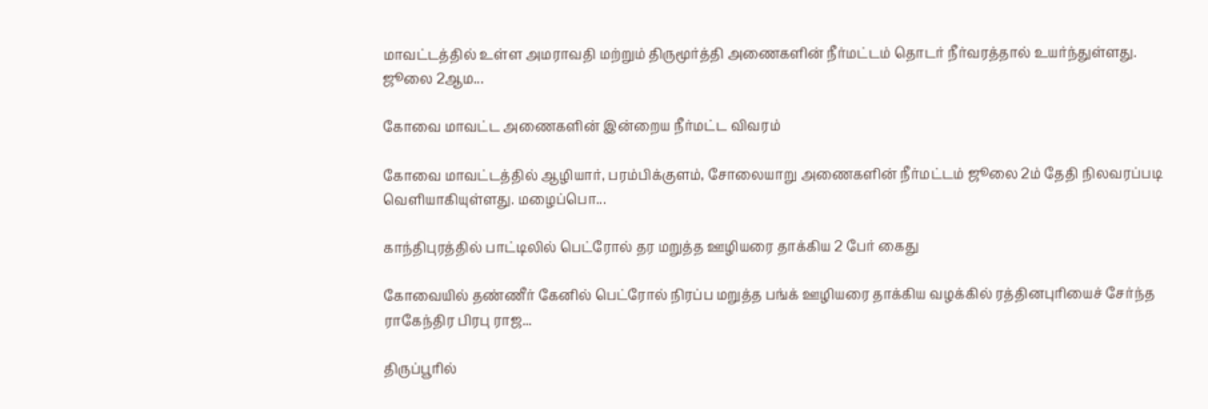மாவட்டத்தில் உள்ள அமராவதி மற்றும் திருமூர்த்தி அணைகளின் நீர்மட்டம் தொடர் நீர்வரத்தால் உயர்ந்துள்ளது. ஜூலை 2ஆம...

கோவை மாவட்ட அணைகளின் இன்றைய நீர்மட்ட விவரம்

கோவை மாவட்டத்தில் ஆழியார், பரம்பிக்குளம், சோலையாறு அணைகளின் நீர்மட்டம் ஜூலை 2ம் தேதி நிலவரப்படி வெளியாகியுள்ளது. மழைப்பொ...

காந்திபுரத்தில் பாட்டிலில் பெட்ரோல் தர மறுத்த ஊழியரை தாக்கிய 2 பேர் கைது

கோவையில் தண்ணீர் கேனில் பெட்ரோல் நிரப்ப மறுத்த பங்க் ஊழியரை தாக்கிய வழக்கில் ரத்தினபுரியைச் சேர்ந்த ராகேந்திர பிரபு ராஜ...

திருப்பூரில்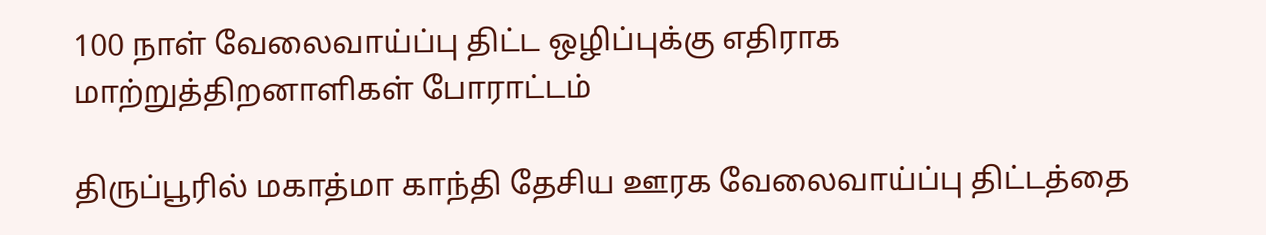100 நாள் வேலைவாய்ப்பு திட்ட ஒழிப்புக்கு எதிராக மாற்றுத்திறனாளிகள் போராட்டம்

திருப்பூரில் மகாத்மா காந்தி தேசிய ஊரக வேலைவாய்ப்பு திட்டத்தை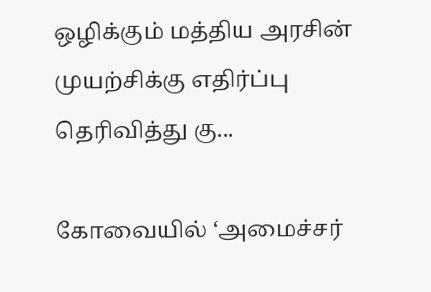ஒழிக்கும் மத்திய அரசின் முயற்சிக்கு எதிர்ப்பு தெரிவித்து கு...

கோவையில் ‘அமைச்சர்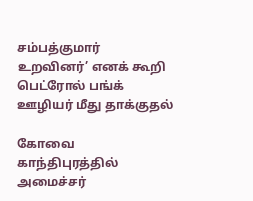சம்பத்குமார் உறவினர்’ எனக் கூறி பெட்ரோல் பங்க் ஊழியர் மீது தாக்குதல்

கோவை காந்திபுரத்தில் அமைச்சர்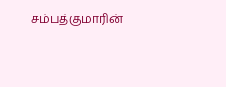சம்பத்குமாரின்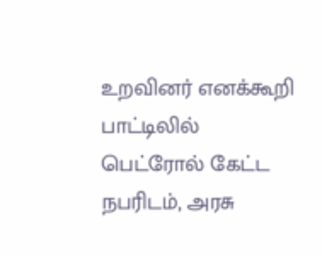உறவினர் எனக்கூறி பாட்டிலில் பெட்ரோல் கேட்ட நபரிடம், அரசு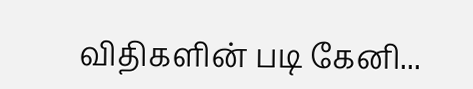விதிகளின் படி கேனி...